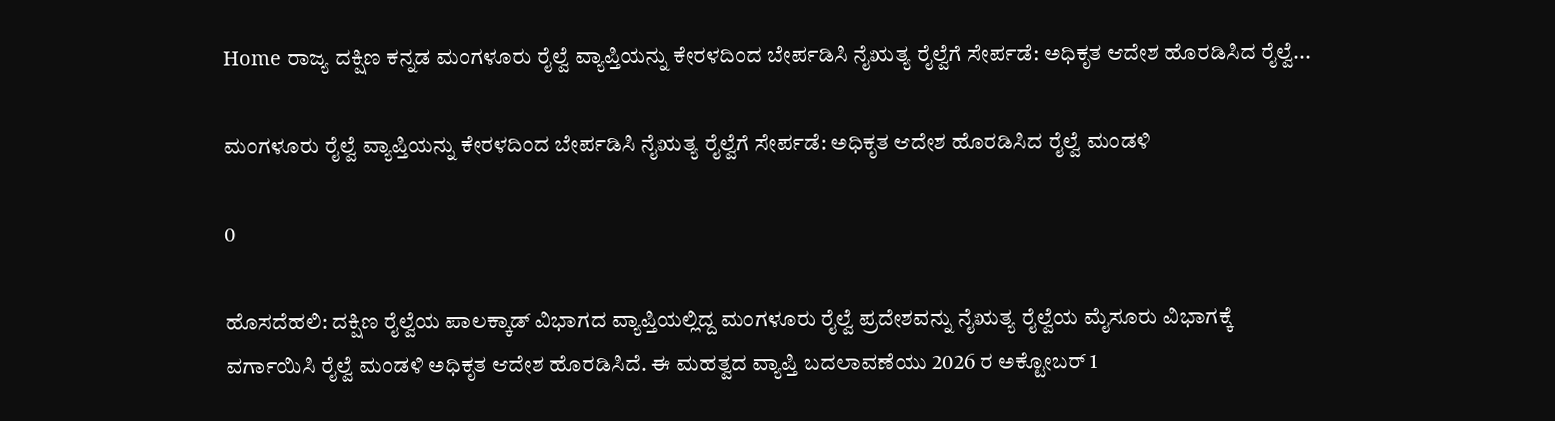Home ರಾಜ್ಯ ದಕ್ಷಿಣ ಕನ್ನಡ ಮಂಗಳೂರು ರೈಲ್ವೆ ವ್ಯಾಪ್ತಿಯನ್ನು ಕೇರಳದಿಂದ ಬೇರ್ಪಡಿಸಿ ನೈಋತ್ಯ ರೈಲ್ವೆಗೆ ಸೇರ್ಪಡೆ: ಅಧಿಕೃತ ಆದೇಶ ಹೊರಡಿಸಿದ ರೈಲ್ವೆ...

ಮಂಗಳೂರು ರೈಲ್ವೆ ವ್ಯಾಪ್ತಿಯನ್ನು ಕೇರಳದಿಂದ ಬೇರ್ಪಡಿಸಿ ನೈಋತ್ಯ ರೈಲ್ವೆಗೆ ಸೇರ್ಪಡೆ: ಅಧಿಕೃತ ಆದೇಶ ಹೊರಡಿಸಿದ ರೈಲ್ವೆ ಮಂಡಳಿ

0

ಹೊಸದೆಹಲಿ: ದಕ್ಷಿಣ ರೈಲ್ವೆಯ ಪಾಲಕ್ಕಾಡ್ ವಿಭಾಗದ ವ್ಯಾಪ್ತಿಯಲ್ಲಿದ್ದ ಮಂಗಳೂರು ರೈಲ್ವೆ ಪ್ರದೇಶವನ್ನು ನೈಋತ್ಯ ರೈಲ್ವೆಯ ಮೈಸೂರು ವಿಭಾಗಕ್ಕೆ ವರ್ಗಾಯಿಸಿ ರೈಲ್ವೆ ಮಂಡಳಿ ಅಧಿಕೃತ ಆದೇಶ ಹೊರಡಿಸಿದೆ. ಈ ಮಹತ್ವದ ವ್ಯಾಪ್ತಿ ಬದಲಾವಣೆಯು 2026 ರ ಅಕ್ಟೋಬರ್ 1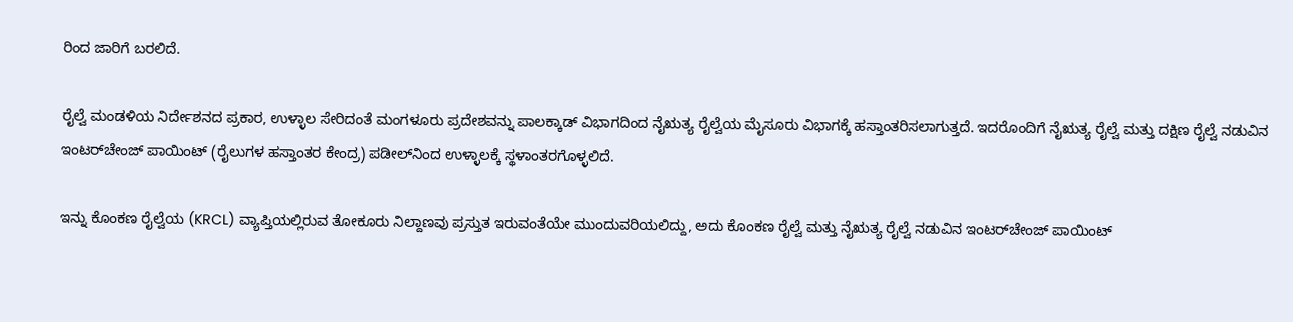ರಿಂದ ಜಾರಿಗೆ ಬರಲಿದೆ.

ರೈಲ್ವೆ ಮಂಡಳಿಯ ನಿರ್ದೇಶನದ ಪ್ರಕಾರ, ಉಳ್ಳಾಲ ಸೇರಿದಂತೆ ಮಂಗಳೂರು ಪ್ರದೇಶವನ್ನು ಪಾಲಕ್ಕಾಡ್ ವಿಭಾಗದಿಂದ ನೈಋತ್ಯ ರೈಲ್ವೆಯ ಮೈಸೂರು ವಿಭಾಗಕ್ಕೆ ಹಸ್ತಾಂತರಿಸಲಾಗುತ್ತದೆ. ಇದರೊಂದಿಗೆ ನೈಋತ್ಯ ರೈಲ್ವೆ ಮತ್ತು ದಕ್ಷಿಣ ರೈಲ್ವೆ ನಡುವಿನ ಇಂಟರ್‌ಚೇಂಜ್ ಪಾಯಿಂಟ್ (ರೈಲುಗಳ ಹಸ್ತಾಂತರ ಕೇಂದ್ರ) ಪಡೀಲ್‌ನಿಂದ ಉಳ್ಳಾಲಕ್ಕೆ ಸ್ಥಳಾಂತರಗೊಳ್ಳಲಿದೆ.

ಇನ್ನು ಕೊಂಕಣ ರೈಲ್ವೆಯ (KRCL) ವ್ಯಾಪ್ತಿಯಲ್ಲಿರುವ ತೋಕೂರು ನಿಲ್ದಾಣವು ಪ್ರಸ್ತುತ ಇರುವಂತೆಯೇ ಮುಂದುವರಿಯಲಿದ್ದು, ಅದು ಕೊಂಕಣ ರೈಲ್ವೆ ಮತ್ತು ನೈಋತ್ಯ ರೈಲ್ವೆ ನಡುವಿನ ಇಂಟರ್‌ಚೇಂಜ್ ಪಾಯಿಂಟ್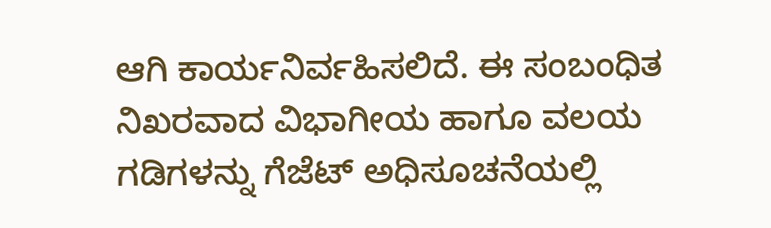ಆಗಿ ಕಾರ್ಯನಿರ್ವಹಿಸಲಿದೆ. ಈ ಸಂಬಂಧಿತ ನಿಖರವಾದ ವಿಭಾಗೀಯ ಹಾಗೂ ವಲಯ ಗಡಿಗಳನ್ನು ಗೆಜೆಟ್ ಅಧಿಸೂಚನೆಯಲ್ಲಿ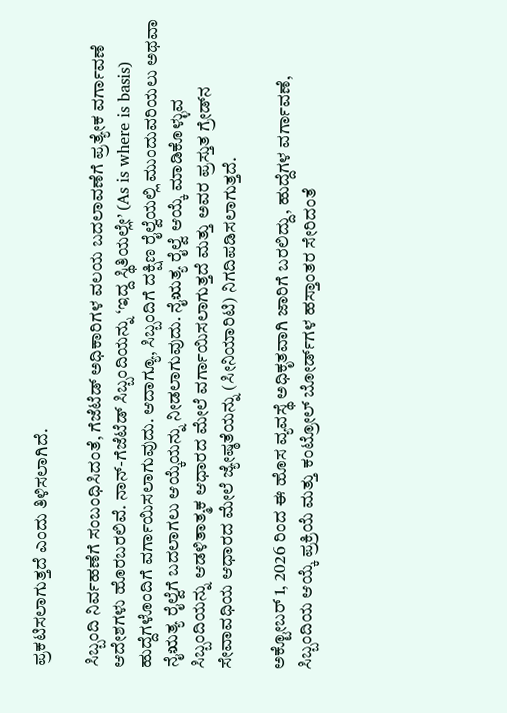ಪ್ರಕಟಿಸಲಾಗುತ್ತದೆ ಎಂದು ತಿಳಿಸಲಾಗಿದೆ.

ಸಿಬ್ಬಂದಿ ನಿರ್ವಹಣೆಗೆ ಸಂಬಂಧಿಸಿದಂತೆ, ಗೆಜೆಟೆಡ್ ಅಧಿಕಾರಿಗಳ ವಲಯ ಬದಲಾವಣೆಗೆ ಪ್ರತ್ಯೇಕ ವರ್ಗಾವಣೆ ಆದೇಶಗಳು ಹೊರಬರಲಿವೆ. ನಾನ್-ಗೆಜೆಟೆಡ್ ಸಿಬ್ಬಂದಿಯನ್ನು ‘ಇದ್ದ ಸ್ಥಿತಿಯಲ್ಲೇ’ (As is where is basis) ಹುದ್ದೆಗಳೊಂದಿಗೆ ವರ್ಗಾಯಿಸಲಾಗುವುದು. ಆದಾಗ್ಯೂ, ಸಿಬ್ಬಂದಿಗೆ ದಕ್ಷಿಣ ರೈಲ್ವೆಯಲ್ಲಿ ಮುಂದುವರಿಯಲು ಅಥವಾ ನೈಋತ್ಯ ರೈಲ್ವೆಗೆ ಬದಲಾಗಲು ಆಯ್ಕೆಯನ್ನು ನೀಡಲಾಗುವುದು. ನೈಋತ್ಯ ರೈಲ್ವೆ ಆಯ್ಕೆ ಮಾಡಿಕೊಳ್ಳುವ ಸಿಬ್ಬಂದಿಯನ್ನು ಆಡಳಿತಾತ್ಮಕ ಆಧಾರದ ಮೇಲೆ ವರ್ಗಾಯಿಸಲಾಗುತ್ತದೆ ಮತ್ತು ಅವರ ಪ್ರಸ್ತುತ ಗ್ರೇಡ್‌ನ ಸೇವಾವಧಿಯ ಆಧಾರದ ಮೇಲೆ ಜ್ಯೇಷ್ಠತೆಯನ್ನು (ಸೀನಿಯಾರಿಟಿ) ನಿಗದಿಪಡಿಸಲಾಗುತ್ತದೆ.

ಅಕ್ಟೋಬರ್ 1, 2026 ರಿಂದ ಈ ಹೊಸ ವ್ಯವಸ್ಥೆ ಅಧಿಕೃತವಾಗಿ ಜಾರಿಗೆ ಬರಲಿದ್ದು, ಹುದ್ದೆಗಳ ವರ್ಗಾವಣೆ, ಸಿಬ್ಬಂದಿಯ ಆಯ್ಕೆ ಪ್ರಕ್ರಿಯೆ ಮತ್ತು ಕಂಟ್ರೋಲ್ ಬೋರ್ಡ್‌ಗಳ ಹಸ್ತಾಂತರ ಸೇರಿದಂತೆ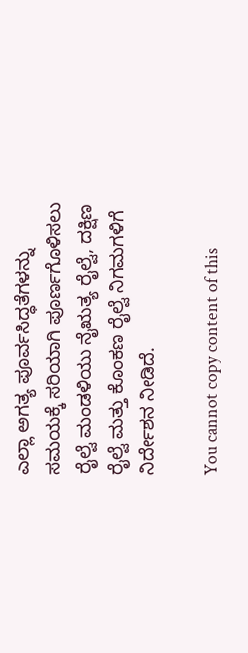ಎಲ್ಲಾ ಅಗತ್ಯ ಪೂರ್ವಸಿದ್ಧತೆಗಳನ್ನು ಸಮಯಕ್ಕೆ ಸರಿಯಾಗಿ ಪೂರ್ಣಗೊಳಿಸಲು ರೈಲ್ವೆ ಮಂಡಳಿಯು ನೈಋತ್ಯ ರೈಲ್ವೆ, ದಕ್ಷಿಣ ರೈಲ್ವೆ ಮತ್ತು ಕೊಂಕಣ ರೈಲ್ವೆ ನಿಗಮಗಳಿಗೆ ನಿರ್ದೇಶನ ನೀಡಿದೆ.

You cannot copy content of this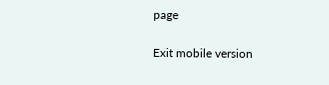page

Exit mobile version